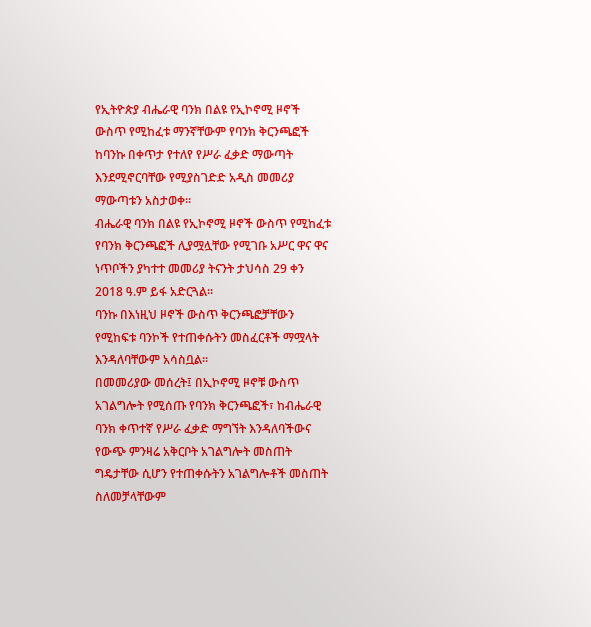የኢትዮጵያ ብሔራዊ ባንክ በልዩ የኢኮኖሚ ዞኖች ውስጥ የሚከፈቱ ማንኛቸውም የባንክ ቅርንጫፎች ከባንኩ በቀጥታ የተለየ የሥራ ፈቃድ ማውጣት እንደሚኖርባቸው የሚያስገድድ አዲስ መመሪያ ማውጣቱን አስታወቀ።
ብሔራዊ ባንክ በልዩ የኢኮኖሚ ዞኖች ውስጥ የሚከፈቱ የባንክ ቅርንጫፎች ሊያሟሏቸው የሚገቡ አሥር ዋና ዋና ነጥቦችን ያካተተ መመሪያ ትናንት ታህሳስ 29 ቀን 2018 ዓ.ም ይፋ አድርጓል።
ባንኩ በእነዚህ ዞኖች ውስጥ ቅርንጫፎቻቸውን የሚከፍቱ ባንኮች የተጠቀሱትን መስፈርቶች ማሟላት እንዳለባቸውም አሳስቧል።
በመመሪያው መሰረት፤ በኢኮኖሚ ዞኖቹ ውስጥ አገልግሎት የሚሰጡ የባንክ ቅርንጫፎች፣ ከብሔራዊ ባንክ ቀጥተኛ የሥራ ፈቃድ ማግኘት እንዳለባችውና የውጭ ምንዛሬ አቅርቦት አገልግሎት መስጠት ግዴታቸው ሲሆን የተጠቀሱትን አገልግሎቶች መስጠት ስለመቻላቸውም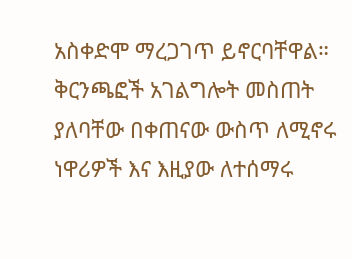አስቀድሞ ማረጋገጥ ይኖርባቸዋል።
ቅርንጫፎች አገልግሎት መስጠት ያለባቸው በቀጠናው ውስጥ ለሚኖሩ ነዋሪዎች እና እዚያው ለተሰማሩ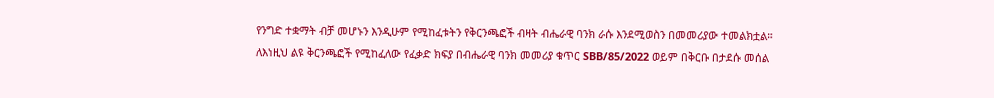የንግድ ተቋማት ብቻ መሆኑን እንዲሁም የሚከፈቱትን የቅርንጫፎች ብዛት ብሔራዊ ባንክ ራሱ እንደሚወስን በመመሪያው ተመልክቷል።
ለእነዚህ ልዩ ቅርንጫፎች የሚከፈለው የፈቃድ ክፍያ በብሔራዊ ባንክ መመሪያ ቁጥር SBB/85/2022 ወይም በቅርቡ በታደሱ መሰል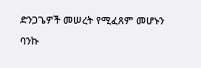ድንጋጌዎች መሠረት የሚፈጸም መሆኑን ባንኩ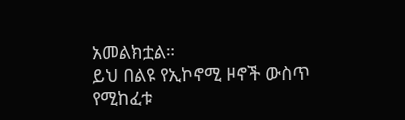አመልክቷል።
ይህ በልዩ የኢኮኖሚ ዞኖች ውስጥ የሚከፈቱ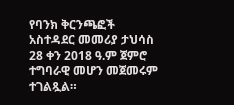የባንክ ቅርንጫፎች አስተዳደር መመሪያ ታህሳስ 28 ቀን 2018 ዓ.ም ጀምሮ ተግባራዊ መሆን መጀመሩም ተገልጿል።